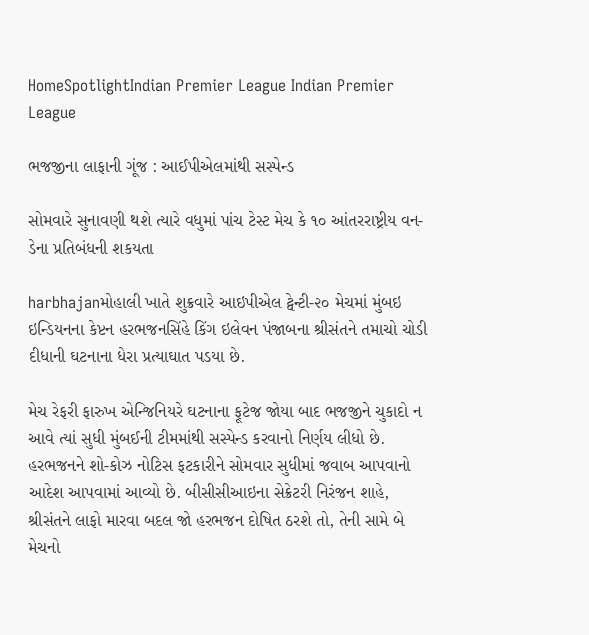HomeSpotlightIndian Premier League Indian Premier League

ભજજીના લાફાની ગૂંજ : આઈપીએલમાંથી સસ્પેન્ડ

સોમવારે સુનાવણી થશે ત્યારે વધુમાં પાંચ ટેસ્ટ મેચ કે ૧૦ આંતરરાષ્ટ્રીય વન-ડેના પ્રતિબંધની શકયતા

harbhajanમોહાલી ખાતે શુક્રવારે આઇપીએલ ટ્વેન્ટી-૨૦ મેચમાં મુંબઇ ઇન્ડિયનના કેપ્ટન હરભજનસિંહે કિંગ ઇલેવન પંજાબના શ્રીસંતને તમાચો ચોડી દીધાની ઘટનાના ધેરા પ્રત્યાઘાત પડયા છે.

મેચ રેફરી ફારુખ એન્જિનિયરે ઘટનાના ફૂટેજ જોયા બાદ ભજજીને ચુકાદો ન આવે ત્યાં સુધી મુંબઈની ટીમમાંથી સસ્પેન્ડ કરવાનો નિર્ણય લીધો છે. હરભજનને શો-કોઝ નોટિસ ફટકારીને સોમવાર સુધીમાં જવાબ આપવાનો આદેશ આપવામાં આવ્યો છે. બીસીસીઆઇના સેક્રેટરી નિરંજન શાહે, શ્રીસંતને લાફો મારવા બદલ જો હરભજન દોષિત ઠરશે તો, તેની સામે બે મેચનો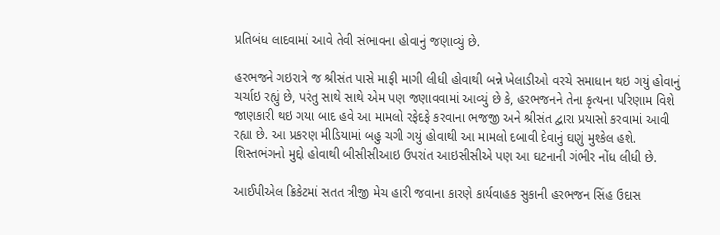પ્રતિબંધ લાદવામાં આવે તેવી સંભાવના હોવાનું જણાવ્યું છે.

હરભજને ગઇરાત્રે જ શ્રીસંત પાસે માફી માગી લીધી હોવાથી બન્ને ખેલાડીઓ વરચે સમાધાન થઇ ગયું હોવાનું ચર્ચાઇ રહ્યું છે, પરંતુ સાથે સાથે એમ પણ જણાવવામાં આવ્યું છે કે, હરભજનને તેના કૃત્યના પરિણામ વિશે જાણકારી થઇ ગયા બાદ હવે આ મામલો રફેદફે કરવાના ભજજી અને શ્રીસંત દ્વારા પ્રયાસો કરવામાં આવી રહ્યા છે. આ પ્રકરણ મીડિયામાં બહુ ચગી ગયું હોવાથી આ મામલો દબાવી દેવાનું ઘણું મુશ્કેલ હશે. શિસ્તભંગનો મુદ્દો હોવાથી બીસીસીઆઇ ઉપરાંત આઇસીસીએ પણ આ ઘટનાની ગંભીર નોંધ લીધી છે.

આઈપીએલ ક્રિકેટમાં સતત ત્રીજી મેચ હારી જવાના કારણે કાર્યવાહક સુકાની હરભજન સિંહ ઉદાસ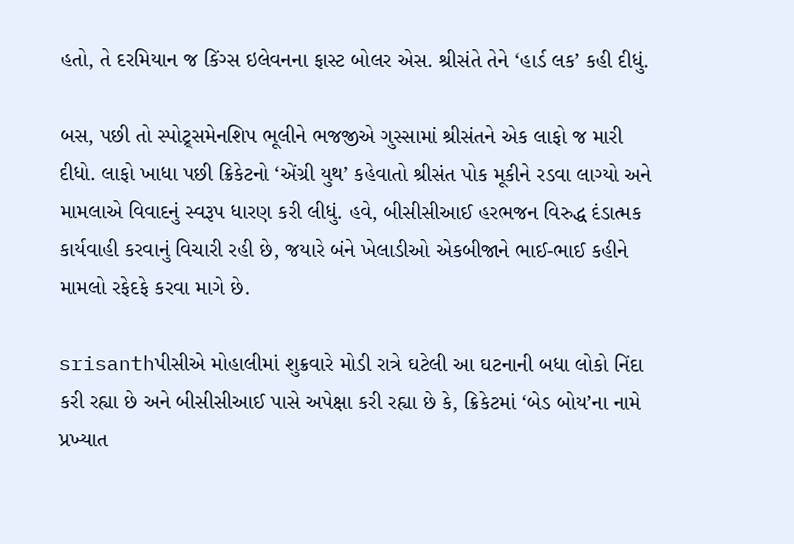હતો, તે દરમિયાન જ કિંગ્સ ઇલેવનના ફાસ્ટ બોલર એસ. શ્રીસંતે તેને ‘હાર્ડ લક’ કહી દીધું.

બસ, પછી તો સ્પોટ્ર્સમેનશિપ ભૂલીને ભજજીએ ગુસ્સામાં શ્રીસંતને એક લાફો જ મારી દીધો. લાફો ખાધા પછી ક્રિકેટનો ‘એંગ્રી યુથ’ કહેવાતો શ્રીસંત પોક મૂકીને રડવા લાગ્યો અને મામલાએ વિવાદનું સ્વરૂપ ધારણ કરી લીધું. હવે, બીસીસીઆઈ હરભજન વિરુદ્ધ દંડાત્મક કાર્યવાહી કરવાનું વિચારી રહી છે, જયારે બંને ખેલાડીઓ એકબીજાને ભાઈ-ભાઈ કહીને મામલો રફેદફે કરવા માગે છે.

srisanthપીસીએ મોહાલીમાં શુક્રવારે મોડી રાત્રે ઘટેલી આ ઘટનાની બધા લોકો નિંદા કરી રહ્યા છે અને બીસીસીઆઈ પાસે અપેક્ષા કરી રહ્યા છે કે, ક્રિકેટમાં ‘બેડ બોય’ના નામે પ્રખ્યાત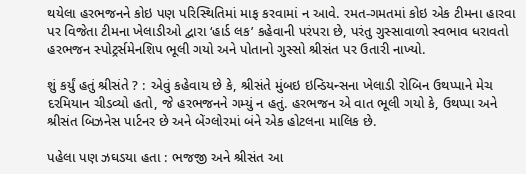થયેલા હરભજનને કોઇ પણ પરિસ્થિતિમાં માફ કરવામાં ન આવે. રમત-ગમતમાં કોઇ એક ટીમના હારવા પર વિજેતા ટીમના ખેલાડીઓ દ્વારા ‘હાર્ડ લક’ કહેવાની પરંપરા છે, પરંતુ ગુસ્સાવાળો સ્વભાવ ધરાવતો હરભજન સ્પોટ્રર્સમેનશિપ ભૂલી ગયો અને પોતાનો ગુસ્સો શ્રીસંત પર ઉતારી નાખ્યો.

શું કર્યું હતું શ્રીસંતે ? : એવું કહેવાય છે કે, શ્રીસંતે મુંબઇ ઇન્ડિયન્સના ખેલાડી રોબિન ઉથપ્પાને મેચ દરમિયાન ચીડવ્યો હતો, જે હરભજનને ગમ્યું ન હતું. હરભજન એ વાત ભૂલી ગયો કે, ઉથપ્પા અને શ્રીસંત બિઝનેસ પાર્ટનર છે અને બેંગ્લોરમાં બંને એક હોટલના માલિક છે.

પહેલા પણ ઝઘડયા હતા : ભજજી અને શ્રીસંત આ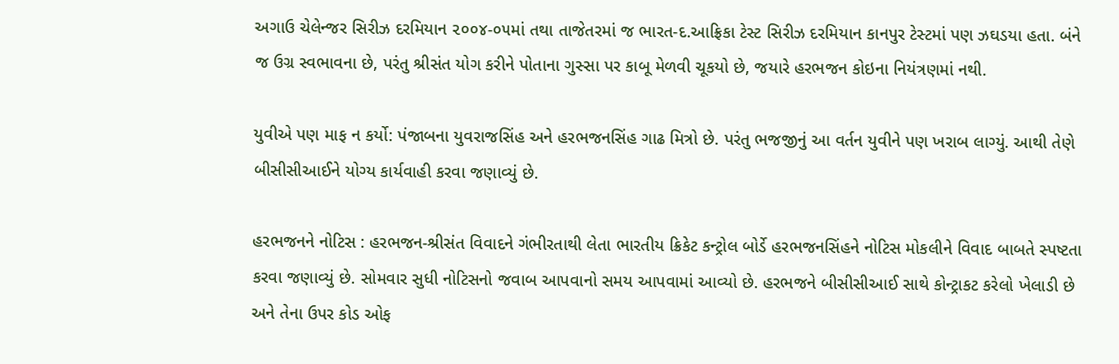અગાઉ ચેલેન્જર સિરીઝ દરમિયાન ૨૦૦૪-૦૫માં તથા તાજેતરમાં જ ભારત-દ.આફ્રિકા ટેસ્ટ સિરીઝ દરમિયાન કાનપુર ટેસ્ટમાં પણ ઝઘડયા હતા. બંને જ ઉગ્ર સ્વભાવના છે, પરંતુ શ્રીસંત યોગ કરીને પોતાના ગુસ્સા પર કાબૂ મેળવી ચૂકયો છે, જયારે હરભજન કોઇના નિયંત્રણમાં નથી.

યુવીએ પણ માફ ન કર્યો: પંજાબના યુવરાજસિંહ અને હરભજનસિંહ ગાઢ મિત્રો છે. પરંતુ ભજજીનું આ વર્તન યુવીને પણ ખરાબ લાગ્યું. આથી તેણે બીસીસીઆઈને યોગ્ય કાર્યવાહી કરવા જણાવ્યું છે.

હરભજનને નોટિસ : હરભજન-શ્રીસંત વિવાદને ગંભીરતાથી લેતા ભારતીય ક્રિકેટ કન્ટ્રોલ બોર્ડે હરભજનસિંહને નોટિસ મોકલીને વિવાદ બાબતે સ્પષ્ટતા કરવા જણાવ્યું છે. સોમવાર સુધી નોટિસનો જવાબ આપવાનો સમય આપવામાં આવ્યો છે. હરભજને બીસીસીઆઈ સાથે કોન્ટ્રાકટ કરેલો ખેલાડી છે અને તેના ઉપર કોડ ઓફ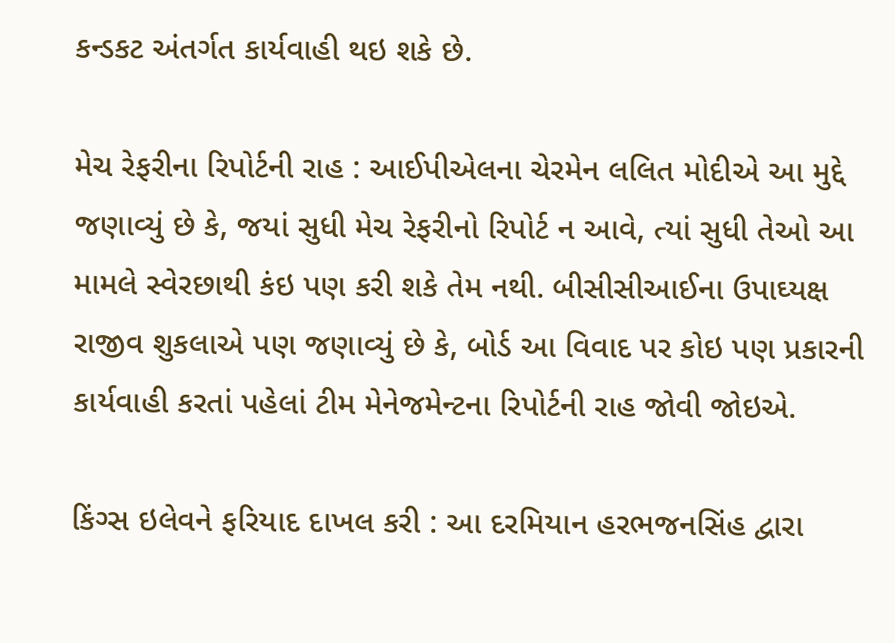કન્ડકટ અંતર્ગત કાર્યવાહી થઇ શકે છે.

મેચ રેફરીના રિપોર્ટની રાહ : આઈપીએલના ચેરમેન લલિત મોદીએ આ મુદ્દે જણાવ્યું છે કે, જયાં સુધી મેચ રેફરીનો રિપોર્ટ ન આવે, ત્યાં સુધી તેઓ આ મામલે સ્વેરછાથી કંઇ પણ કરી શકે તેમ નથી. બીસીસીઆઈના ઉપાઘ્યક્ષ રાજીવ શુકલાએ પણ જણાવ્યું છે કે, બોર્ડ આ વિવાદ પર કોઇ પણ પ્રકારની કાર્યવાહી કરતાં પહેલાં ટીમ મેનેજમેન્ટના રિપોર્ટની રાહ જોવી જોઇએ.

કિંગ્સ ઇલેવને ફરિયાદ દાખલ કરી : આ દરમિયાન હરભજનસિંહ દ્વારા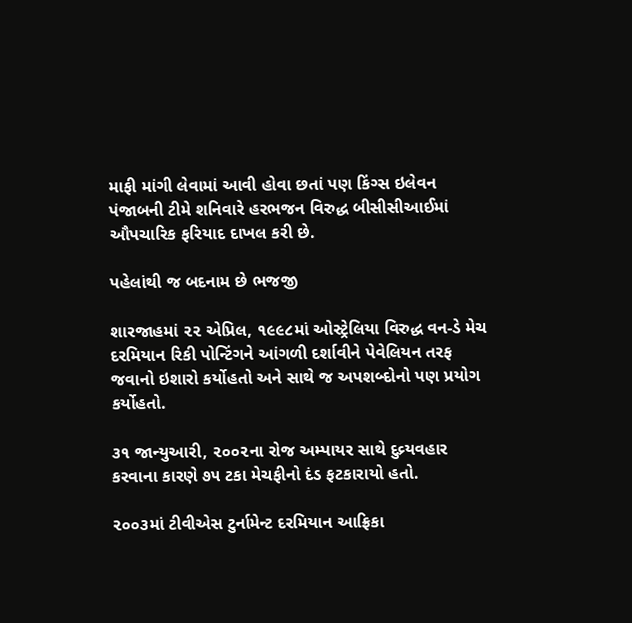માફી માંગી લેવામાં આવી હોવા છતાં પણ કિંગ્સ ઇલેવન પંજાબની ટીમે શનિવારે હરભજન વિરુદ્ધ બીસીસીઆઈમાં ઔપચારિક ફરિયાદ દાખલ કરી છે.

પહેલાંથી જ બદનામ છે ભજજી

શારજાહમાં ૨૨ એપ્રિલ, ૧૯૯૮માં ઓસ્ટ્રેલિયા વિરુદ્ધ વન-ડે મેચ દરમિયાન રિકી પોન્ટિંગને આંગળી દર્શાવીને પેવેલિયન તરફ જવાનો ઇશારો કર્યોહતો અને સાથે જ અપશબ્દોનો પણ પ્રયોગ કર્યોહતો.

૩૧ જાન્યુઆરી, ૨૦૦૨ના રોજ અમ્પાયર સાથે દુવ્ર્યવહાર કરવાના કારણે ૭૫ ટકા મેચફીનો દંડ ફટકારાયો હતો.

૨૦૦૩માં ટીવીએસ ટુર્નામેન્ટ દરમિયાન આફ્રિકા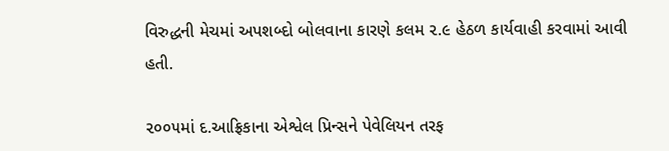વિરુદ્ધની મેચમાં અપશબ્દો બોલવાના કારણે કલમ ૨.૯ હેઠળ કાર્યવાહી કરવામાં આવી હતી.

૨૦૦૫માં દ.આફ્રિકાના એશ્વેલ પ્રિન્સને પેવેલિયન તરફ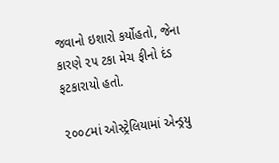જવાનો ઇશારો કર્યોહતો, જેના કારણે ૨૫ ટકા મેચ ફીનો દંડ ફટકારાયો હતો.

૨૦૦૮માં ઓસ્ટ્રેલિયામાં એન્ડ્રયુ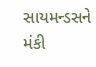સાયમન્ડસને મંકી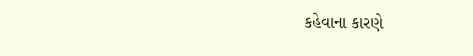કહેવાના કારણે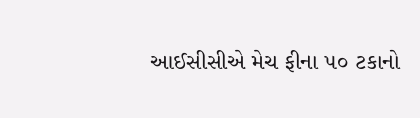આઈસીસીએ મેચ ફીના ૫૦ ટકાનો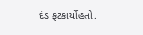દંડ ફટકાર્યોહતો.